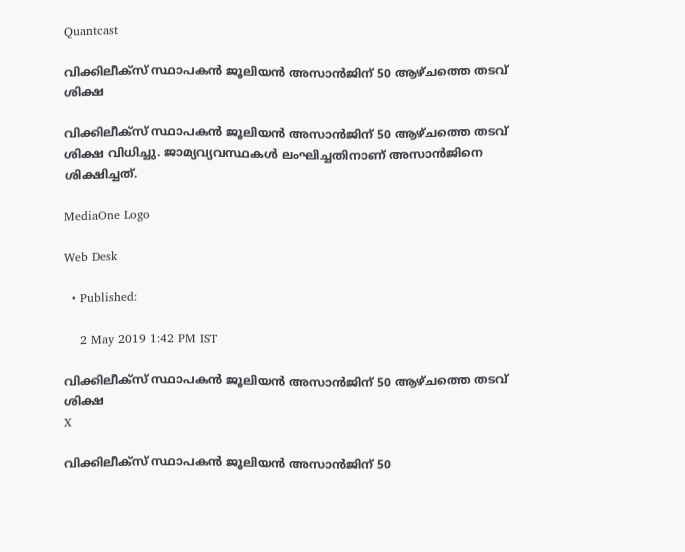Quantcast

വിക്കിലീക്സ് സ്ഥാപകന്‍ ജൂലിയന്‍ അസാന്‍ജിന് 50 ആഴ്ചത്തെ തടവ് ശിക്ഷ

വിക്കിലീക്സ് സ്ഥാപകന്‍ ജൂലിയന്‍ അസാന്‍ജിന് 50 ആഴ്ചത്തെ തടവ് ശിക്ഷ വിധിച്ചു. ജാമ്യവ്യവസ്ഥകള്‍ ലംഘിച്ചതിനാണ് അസാന്‍ജിനെ ശിക്ഷിച്ചത്.

MediaOne Logo

Web Desk

  • Published:

    2 May 2019 1:42 PM IST

വിക്കിലീക്സ് സ്ഥാപകന്‍ ജൂലിയന്‍ അസാന്‍ജിന് 50 ആഴ്ചത്തെ തടവ് ശിക്ഷ
X

വിക്കിലീക്സ് സ്ഥാപകന്‍ ജൂലിയന്‍ അസാന്‍ജിന് 50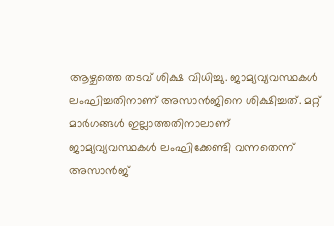ആഴ്ചത്തെ തടവ് ശിക്ഷ വിധിച്ചു. ജാമ്യവ്യവസ്ഥകള്‍ ലംഘിച്ചതിനാണ് അസാന്‍ജിനെ ശിക്ഷിച്ചത്. മറ്റ് മാര്‍ഗങ്ങള്‍ ഇല്ലാത്തതിനാലാണ് ജാമ്യവ്യവസ്ഥകള്‍ ലംഘിക്കേണ്ടി വന്നതെന്ന് അസാന്‍ജ്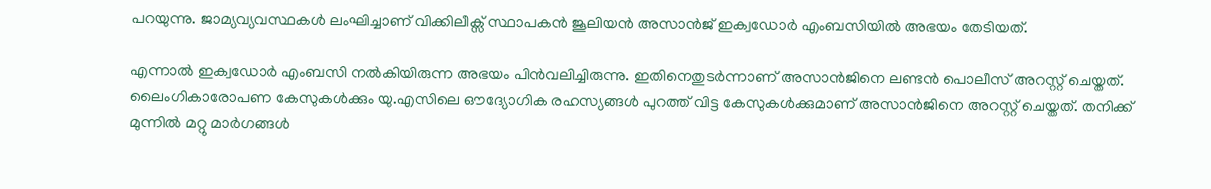പറയുന്നു. ജാമ്യവ്യവസ്ഥകള്‍ ലംഘിച്ചാണ് വിക്കിലീക്സ് സ്ഥാപകന്‍ ജൂലിയന്‍ അസാന്‍ജ് ഇക്വഡോര്‍ എംബസിയില്‍ അഭയം തേടിയത്.

എന്നാല്‍ ഇക്വഡോര്‍ എംബസി നല്‍കിയിരുന്ന അഭയം പിന്‍വലിച്ചിരുന്നു. ഇതിനെതുടര്‍ന്നാണ് അസാന്‍ജിനെ ലണ്ടന്‍ പൊലീസ് അറസ്റ്റ് ചെയ്തത്. ലൈംഗികാരോപണ കേസുകള്‍ക്കും യു.എസിലെ ഔദ്യോഗിക രഹസ്യങ്ങള്‍ പുറത്ത് വിട്ട കേസുകള്‍ക്കുമാണ് അസാന്‍ജിനെ അറസ്റ്റ് ചെയ്തത്. തനിക്ക് മുന്നില്‍ മറ്റു മാര്‍ഗങ്ങള്‍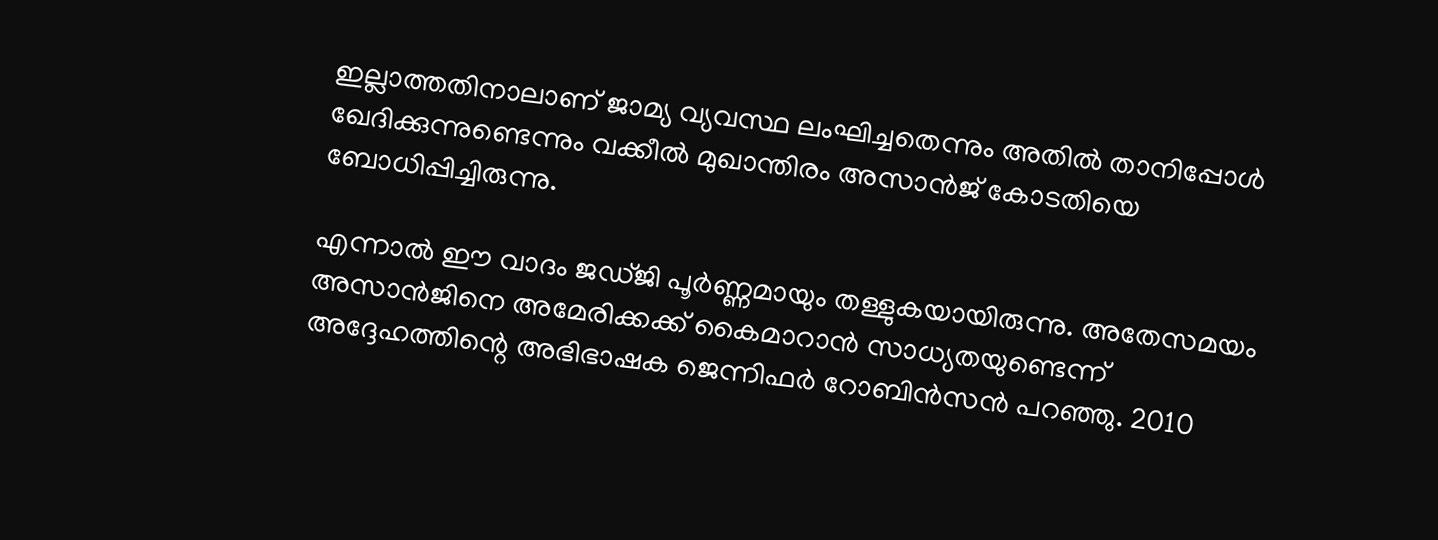ഇല്ലാത്തതിനാലാണ് ജാമ്യ വ്യവസ്ഥ ലംഘിച്ചതെന്നും അതില്‍ താനിപ്പോള്‍ ഖേദിക്കുന്നുണ്ടെന്നും വക്കീല്‍ മുഖാന്തിരം അസാന്‍ജ് കോടതിയെ ബോധിപ്പിച്ചിരുന്നു.

എന്നാല്‍ ഈ വാദം ജഡ്ജി പൂര്‍ണ്ണമായും തള്ളുകയായിരുന്നു. അതേസമയം അസാന്‍ജിനെ അമേരിക്കക്ക് കൈമാറാന്‍ സാധ്യതയുണ്ടെന്ന് അദ്ദേഹത്തിന്റെ അഭിഭാഷക ജെന്നിഫര്‍ റോബിന്‍സന്‍ പറഞ്ഞു. 2010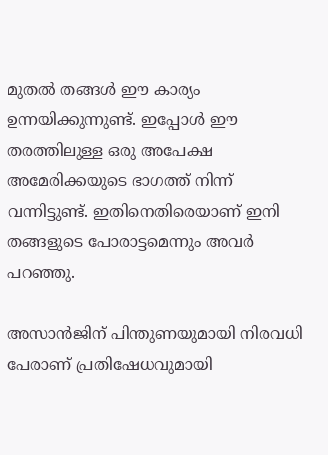മുതല്‍ തങ്ങള്‍ ഈ കാര്യം ഉന്നയിക്കുന്നുണ്ട്. ഇപ്പോള്‍ ഈ തരത്തിലുള്ള ഒരു അപേക്ഷ അമേരിക്കയുടെ ഭാഗത്ത് നിന്ന് വന്നിട്ടുണ്ട്. ഇതിനെതിരെയാണ് ഇനി തങ്ങളുടെ പോരാട്ടമെന്നും അവര്‍ പറഞ്ഞു.

അസാന്‍ജിന് പിന്തുണയുമായി നിരവധി പേരാണ് പ്രതിഷേധവുമായി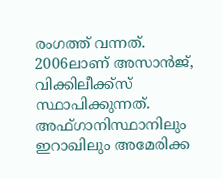രംഗത്ത് വന്നത്. 2006ലാണ് അസാന്‍ജ്, വിക്കിലീക്ക്സ് സ്ഥാപിക്കുന്നത്. അഫ്ഗാനിസ്ഥാനിലും ഇറാഖിലും അമേരിക്ക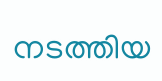നടത്തിയ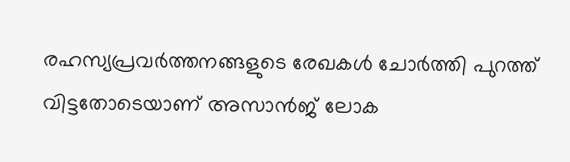രഹസ്യപ്രവര്‍ത്തനങ്ങളുടെ രേഖകള്‍ ചോര്‍ത്തി പുറത്ത് വിട്ടതോടെയാണ് അസാന്‍ജ് ലോക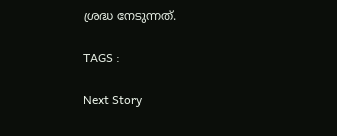ശ്രദ്ധ നേടുന്നത്.

TAGS :

Next Story